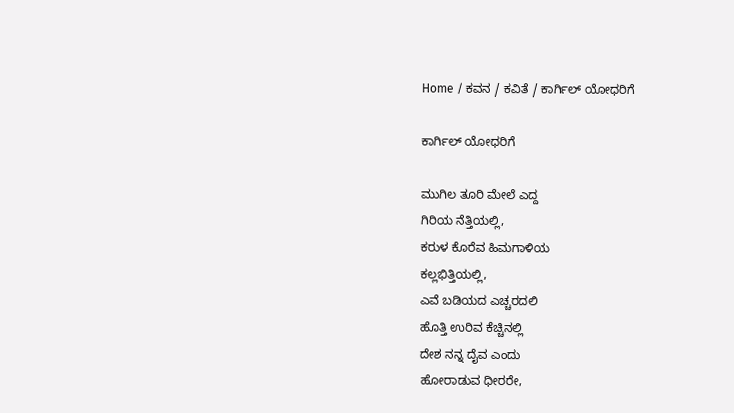Home / ಕವನ / ಕವಿತೆ / ಕಾರ್ಗಿಲ್ ಯೋಧರಿಗೆ

ಕಾರ್ಗಿಲ್ ಯೋಧರಿಗೆ

ಮುಗಿಲ ತೂರಿ ಮೇಲೆ ಎದ್ದ
ಗಿರಿಯ ನೆತ್ತಿಯಲ್ಲಿ,
ಕರುಳ ಕೊರೆವ ಹಿಮಗಾಳಿಯ
ಕಲ್ಲಭಿತ್ತಿಯಲ್ಲಿ,
ಎವೆ ಬಡಿಯದ ಎಚ್ಚರದಲಿ
ಹೊತ್ತಿ ಉರಿವ ಕೆಚ್ಚಿನಲ್ಲಿ
ದೇಶ ನನ್ನ ದೈವ ಎಂದು
ಹೋರಾಡುವ ಧೀರರೇ,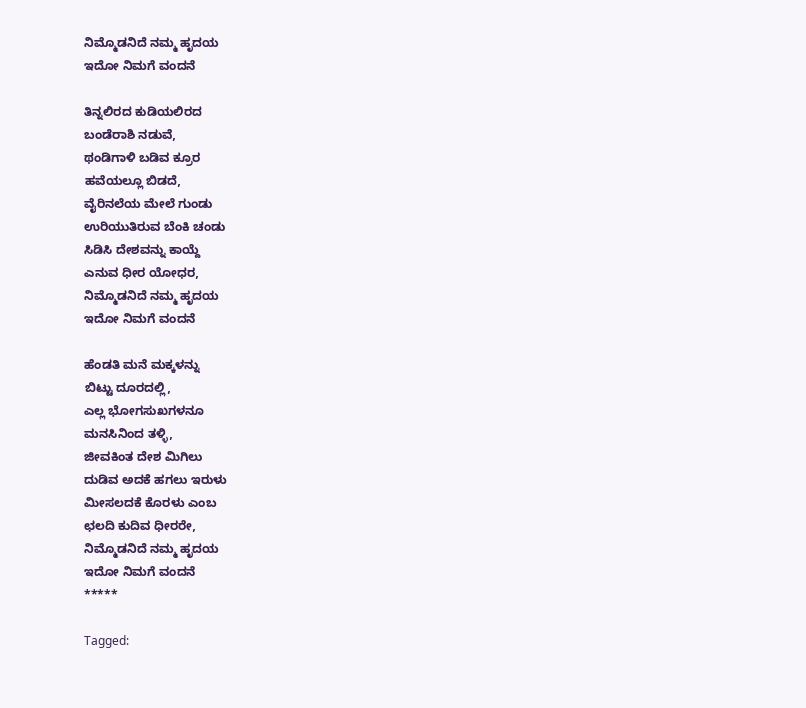ನಿಮ್ಮೊಡನಿದೆ ನಮ್ಮ ಹೃದಯ
ಇದೋ ನಿಮಗೆ ವಂದನೆ

ತಿನ್ನಲಿರದ ಕುಡಿಯಲಿರದ
ಬಂಡೆರಾಶಿ ನಡುವೆ,
ಥಂಡಿಗಾಳಿ ಬಡಿವ ಕ್ರೂರ
ಹವೆಯಲ್ಲೂ ಬಿಡದೆ,
ವೈರಿನಲೆಯ ಮೇಲೆ ಗುಂಡು
ಉರಿಯುತಿರುವ ಬೆಂಕಿ ಚಂಡು
ಸಿಡಿಸಿ ದೇಶವನ್ನು ಕಾಯ್ದೆ
ಎನುವ ಧೀರ ಯೋಧರ,
ನಿಮ್ಮೊಡನಿದೆ ನಮ್ಮ ಹೃದಯ
ಇದೋ ನಿಮಗೆ ವಂದನೆ

ಹೆಂಡತಿ ಮನೆ ಮಕ್ಕಳನ್ನು
ಬಿಟ್ಟು ದೂರದಲ್ಲಿ,
ಎಲ್ಲ ಭೋಗಸುಖಗಳನೂ
ಮನಸಿನಿಂದ ತಳ್ಳಿ,
ಜೀವಕಿಂತ ದೇಶ ಮಿಗಿಲು
ದುಡಿವ ಅದಕೆ ಹಗಲು ಇರುಳು
ಮೀಸಲದಕೆ ಕೊರಳು ಎಂಬ
ಛಲದಿ ಕುದಿವ ಧೀರರೇ,
ನಿಮ್ಮೊಡನಿದೆ ನಮ್ಮ ಹೃದಯ
ಇದೋ ನಿಮಗೆ ವಂದನೆ
*****

Tagged: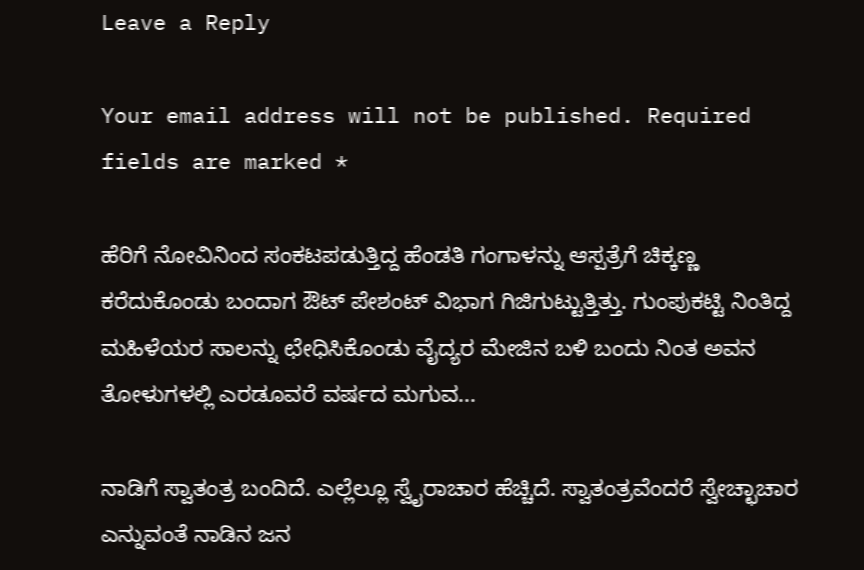Leave a Reply

Your email address will not be published. Required fields are marked *

ಹೆರಿಗೆ ನೋವಿನಿಂದ ಸಂಕಟಪಡುತ್ತಿದ್ದ ಹೆಂಡತಿ ಗಂಗಾಳನ್ನು ಆಸ್ಪತ್ರೆಗೆ ಚಿಕ್ಕಣ್ಣ ಕರೆದುಕೊಂಡು ಬಂದಾಗ ಔಟ್ ಪೇಶಂಟ್ ವಿಭಾಗ ಗಿಜಿಗುಟ್ಟುತ್ತಿತ್ತು. ಗುಂಪುಕಟ್ಟಿ ನಿಂತಿದ್ದ ಮಹಿಳೆಯರ ಸಾಲನ್ನು ಛೇಧಿಸಿಕೊಂಡು ವೈದ್ಯರ ಮೇಜಿನ ಬಳಿ ಬಂದು ನಿಂತ ಅವನ ತೋಳುಗಳಲ್ಲಿ ಎರಡೂವರೆ ವರ್ಷದ ಮಗುವ...

ನಾಡಿಗೆ ಸ್ವಾತಂತ್ರ ಬಂದಿದೆ. ಎಲ್ಲೆಲ್ಲೂ ಸ್ವೈರಾಚಾರ ಹೆಚ್ಚಿದೆ. ಸ್ವಾತಂತ್ರವೆಂದರೆ ಸ್ವೇಚ್ಛಾಚಾರ ಎನ್ನುವಂತೆ ನಾಡಿನ ಜನ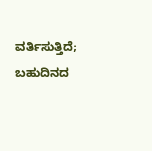ವರ್ತಿಸುತ್ತಿದೆ; ಬಹುದಿನದ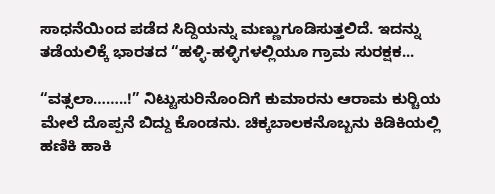ಸಾಧನೆಯಿಂದ ಪಡೆದ ಸಿದ್ದಿಯನ್ನು ಮಣ್ಣುಗೂಡಿಸುತ್ತಲಿದೆ. ಇದನ್ನು ತಡೆಯಲಿಕ್ಕೆ ಭಾರತದ “ಹಳ್ಳಿ-ಹಳ್ಳಿಗಳಲ್ಲಿಯೂ ಗ್ರಾಮ ಸುರಕ್ಷಕ...

“ವತ್ಸಲಾ……..!” ನಿಟ್ಟುಸುರಿನೊಂದಿಗೆ ಕುಮಾರನು ಆರಾಮ ಕುರ್‍ಚಿಯ ಮೇಲೆ ದೊಪ್ಪನೆ ಬಿದ್ದು ಕೊಂಡನು. ಚಿಕ್ಕಬಾಲಕನೊಬ್ಬನು ಕಿಡಿಕಿಯಲ್ಲಿ ಹಣಿಕಿ ಹಾಕಿ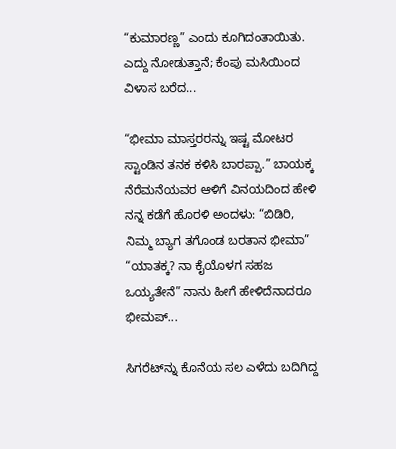“ಕುಮಾರಣ್ಣ” ಎಂದು ಕೂಗಿದಂತಾಯಿತು. ಎದ್ದು ನೋಡುತ್ತಾನೆ; ಕೆಂಪು ಮಸಿಯಿಂದ ವಿಳಾಸ ಬರೆದ...

“ಭೀಮಾ ಮಾಸ್ತರರನ್ನು ಇಷ್ಟ ಮೋಟರ ಸ್ಟಾಂಡಿನ ತನಕ ಕಳಿಸಿ ಬಾರಪ್ಪಾ.” ಬಾಯಕ್ಕ ನೆರೆಮನೆಯವರ ಆಳಿಗೆ ವಿನಯದಿಂದ ಹೇಳಿ ನನ್ನ ಕಡೆಗೆ ಹೊರಳಿ ಅಂದಳು: “ಬಿಡಿರಿ, ನಿಮ್ಮ ಬ್ಯಾಗ ತಗೊಂಡ ಬರತಾನ ಭೀಮಾ” “ಯಾತಕ್ಕ? ನಾ ಕೈಯೊಳಗ ಸಹಜ ಒಯ್ಯತೇನೆ” ನಾನು ಹೀಗೆ ಹೇಳಿದೆನಾದರೂ ಭೀಮಪ್...

ಸಿಗರೆಟ್‌ನ್ನು ಕೊನೆಯ ಸಲ ಎಳೆದು ಬದಿಗಿದ್ದ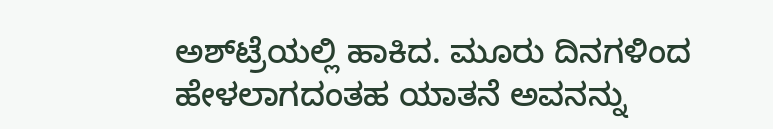ಅಶ್‌ಟ್ರೆಯಲ್ಲಿ ಹಾಕಿದ. ಮೂರು ದಿನಗಳಿಂದ ಹೇಳಲಾಗದಂತಹ ಯಾತನೆ ಅವನನ್ನು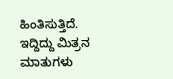ಹಿಂತಿಸುತ್ತಿದೆ. ಇದ್ದಿದ್ದು ಮಿತ್ರನ ಮಾತುಗಳು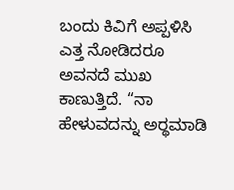ಬಂದು ಕಿವಿಗೆ ಅಪ್ಪಳಿಸಿ ಎತ್ತ ನೋಡಿದರೂ ಅವನದೆ ಮುಖ ಕಾಣುತ್ತಿದೆ. “ನಾ ಹೇಳುವದನ್ನು ಅರ್‍ಥಮಾಡಿ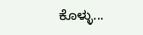ಕೊಳ್ಳು...